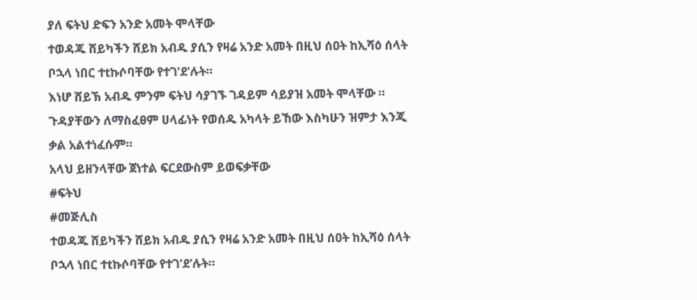ያለ ፍትህ ድፍን አንድ አመት ሞላቸው
ተወዳጁ ሸይካችን ሸይክ አብዱ ያሲን የዛሬ አንድ አመት በዚህ ሰዐት ከኢሻዕ ሰላት ቦኋላ ነበር ተtኩሶባቸው የተገ'ደ'ሉት።
እነሆ ሸይኽ አብዱ ምንም ፍትህ ሳያገኙ ገዳይም ሳይያዝ አመት ሞላቸው ።
ጉዳያቸውን ለማስፈፀም ሀላፊነት የወሰዱ አካላት ይኸው እስካሁን ዝምታ እንጂ ቃል አልተነፈሱም።
አላህ ይዘንላቸው ጀነተል ፍርደውስም ይወፍቃቸው
#ፍትህ
#መጅሊስ
ተወዳጁ ሸይካችን ሸይክ አብዱ ያሲን የዛሬ አንድ አመት በዚህ ሰዐት ከኢሻዕ ሰላት ቦኋላ ነበር ተtኩሶባቸው የተገ'ደ'ሉት።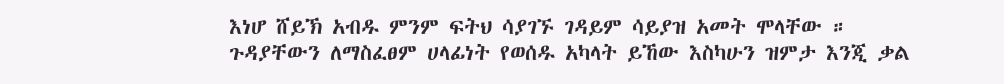እነሆ ሸይኽ አብዱ ምንም ፍትህ ሳያገኙ ገዳይም ሳይያዝ አመት ሞላቸው ።
ጉዳያቸውን ለማስፈፀም ሀላፊነት የወሰዱ አካላት ይኸው እስካሁን ዝምታ እንጂ ቃል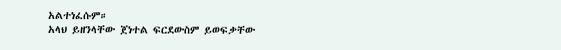አልተነፈሱም።
አላህ ይዘንላቸው ጀነተል ፍርደውስም ይወፍቃቸው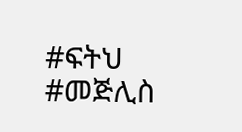#ፍትህ
#መጅሊስ